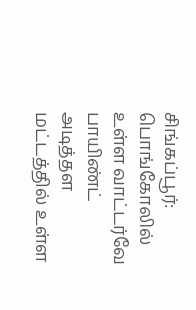சிங்கப்பூர்: பொங்கோலில் உள்ள வாட்டர்வே பாயிண்ட் அடித்தள மட்டத்தில் உள்ள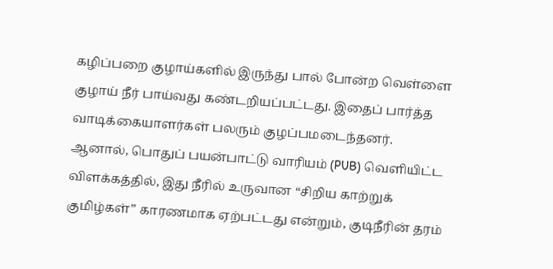கழிப்பறை குழாய்களில் இருந்து பால் போன்ற வெள்ளை குழாய் நீர் பாய்வது கண்டறியப்பட்டது. இதைப் பார்த்த வாடிக்கையாளர்கள் பலரும் குழப்பமடைந்தனர்.
ஆனால், பொதுப் பயன்பாட்டு வாரியம் (PUB) வெளியிட்ட விளக்கத்தில், இது நீரில் உருவான “சிறிய காற்றுக் குமிழ்கள்” காரணமாக ஏற்பட்டது என்றும், குடிநீரின் தரம்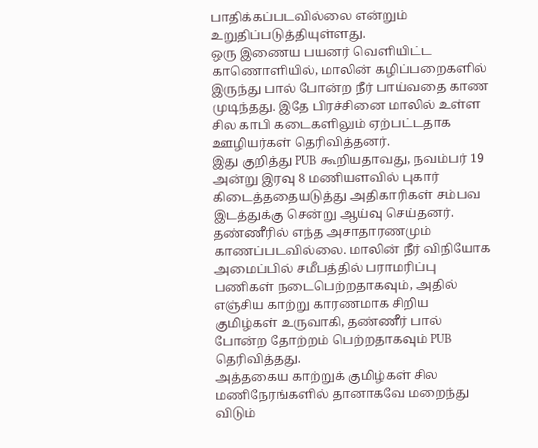பாதிக்கப்படவில்லை என்றும் உறுதிப்படுத்தியுள்ளது.
ஒரு இணைய பயனர் வெளியிட்ட காணொளியில், மாலின் கழிப்பறைகளில் இருந்து பால் போன்ற நீர் பாய்வதை காண முடிந்தது. இதே பிரச்சினை மாலில் உள்ள சில காபி கடைகளிலும் ஏற்பட்டதாக ஊழியர்கள் தெரிவித்தனர்.
இது குறித்து PUB கூறியதாவது, நவம்பர் 19 அன்று இரவு 8 மணியளவில் புகார் கிடைத்ததையடுத்து அதிகாரிகள் சம்பவ இடத்துக்கு சென்று ஆய்வு செய்தனர்.
தண்ணீரில் எந்த அசாதாரணமும் காணப்படவில்லை. மாலின் நீர் விநியோக அமைப்பில் சமீபத்தில் பராமரிப்பு பணிகள் நடைபெற்றதாகவும், அதில் எஞ்சிய காற்று காரணமாக சிறிய குமிழ்கள் உருவாகி, தண்ணீர் பால் போன்ற தோற்றம் பெற்றதாகவும் PUB தெரிவித்தது.
அத்தகைய காற்றுக் குமிழ்கள் சில மணிநேரங்களில் தானாகவே மறைந்து விடும்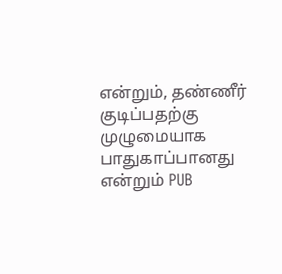என்றும், தண்ணீர் குடிப்பதற்கு முழுமையாக பாதுகாப்பானது என்றும் PUB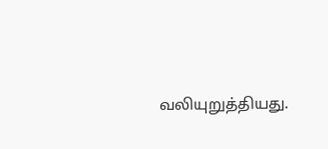வலியுறுத்தியது.